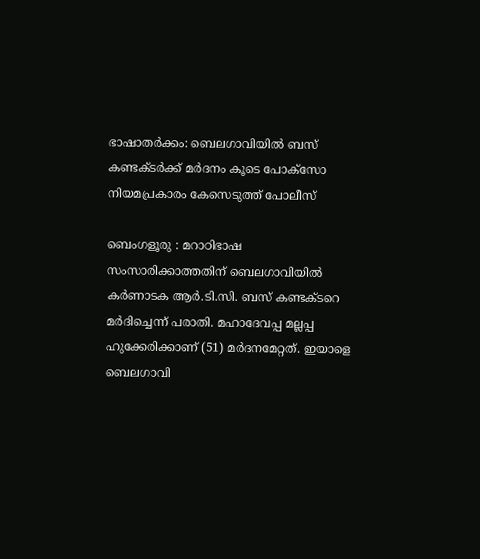ഭാഷാതർക്കം: ബെലഗാവിയിൽ ബസ് കണ്ടക്ടർക്ക് മർദനം കൂടെ പോക്സോ നിയമപ്രകാരം കേസെടുത്ത് പോലീസ്

ബെംഗളൂരു : മറാഠിഭാഷ സംസാരിക്കാത്തതിന് ബെലഗാവിയിൽ കർണാടക ആർ.ടി.സി. ബസ് കണ്ടക്ടറെ മർദിച്ചെന്ന് പരാതി. മഹാദേവപ്പ മല്ലപ്പ ഹുക്കേരിക്കാണ് (51) മർദനമേറ്റത്. ഇയാളെ ബെലഗാവി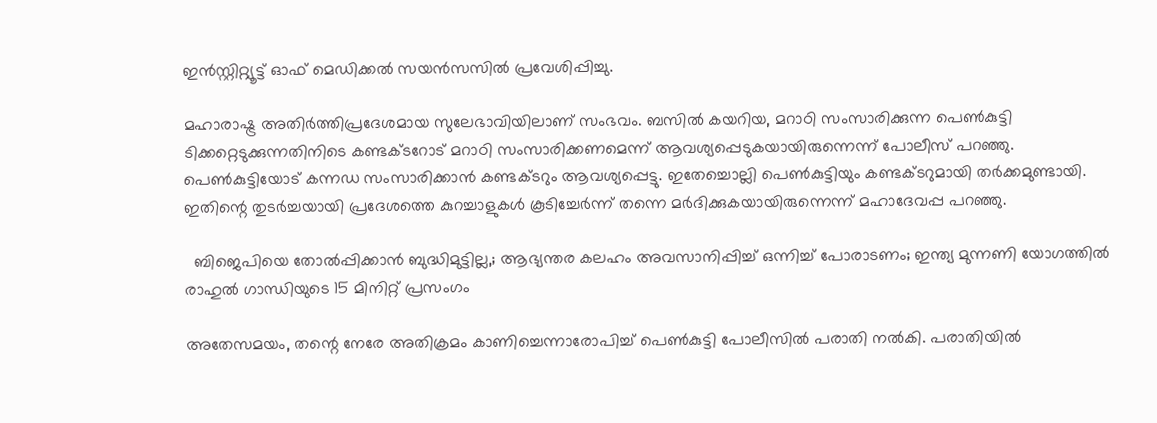ഇൻസ്റ്റിറ്റ്യൂട്ട് ഓഫ് മെഡിക്കൽ സയൻസസിൽ പ്രവേശിപ്പിച്ചു.

മഹാരാഷ്ട്ര അതിർത്തിപ്രദേശമായ സുലേഭാവിയിലാണ് സംഭവം. ബസിൽ കയറിയ, മറാഠി സംസാരിക്കുന്ന പെൺകുട്ടി ടിക്കറ്റെടുക്കുന്നതിനിടെ കണ്ടക്ടറോട് മറാഠി സംസാരിക്കണമെന്ന് ആവശ്യപ്പെടുകയായിരുന്നെന്ന് പോലീസ് പറഞ്ഞു. പെൺകുട്ടിയോട് കന്നഡ സംസാരിക്കാൻ കണ്ടക്ടറും ആവശ്യപ്പെട്ടു. ഇതേച്ചൊല്ലി പെൺകുട്ടിയും കണ്ടക്ടറുമായി തർക്കമുണ്ടായി. ഇതിന്റെ തുടർച്ചയായി പ്രദേശത്തെ കുറച്ചാളുകൾ കൂടിച്ചേർന്ന് തന്നെ മർദിക്കുകയായിരുന്നെന്ന് മഹാദേവപ്പ പറഞ്ഞു.

  ബിജെപിയെ തോല്‍പ്പിക്കാന്‍ ബുദ്ധിമുട്ടില്ല,; ആഭ്യന്തര കലഹം അവസാനിപ്പിച്ച് ഒന്നിച്ച് പോരാടണം; ഇന്ത്യ മുന്നണി യോഗത്തിൽ രാഹുൽ ഗാന്ധിയുടെ 15 മിനിറ്റ് പ്രസംഗം

അതേസമയം, തന്റെ നേരേ അതിക്രമം കാണിച്ചെന്നാരോപിച്ച് പെൺകുട്ടി പോലീസിൽ പരാതി നൽകി. പരാതിയിൽ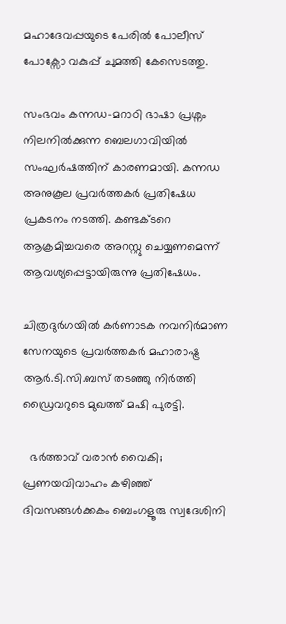മഹാദേവപ്പയുടെ പേരിൽ പോലീസ് പോക്സോ വകുപ്പ് ചുമത്തി കേസെടത്തു.

സംഭവം കന്നഡ-മറാഠി ഭാഷാ പ്രശ്നം നിലനിൽക്കുന്ന ബെലഗാവിയിൽ സംഘർഷത്തിന് കാരണമായി. കന്നഡ അനുകൂല പ്രവർത്തകർ പ്രതിഷേധ പ്രകടനം നടത്തി. കണ്ടക്ടറെ ആക്രമിച്ചവരെ അറസ്റ്റു ചെയ്യണമെന്ന് ആവശ്യപ്പെട്ടായിരുന്നു പ്രതിഷേധം.

ചിത്രദുർഗയിൽ കർണാടക നവനിർമാണ സേനയുടെ പ്രവർത്തകർ മഹാരാഷ്ട്ര ആർ.ടി.സി.ബസ് തടഞ്ഞു നിർത്തി ഡ്രൈവറുടെ മുഖത്ത് മഷി പുരട്ടി.

  ഭർത്താവ് വരാൻ വൈകി; പ്രണയവിവാഹം കഴിഞ്ഞ് ദിവസങ്ങൾക്കകം ബെംഗളൂരു സ്വദേശിനി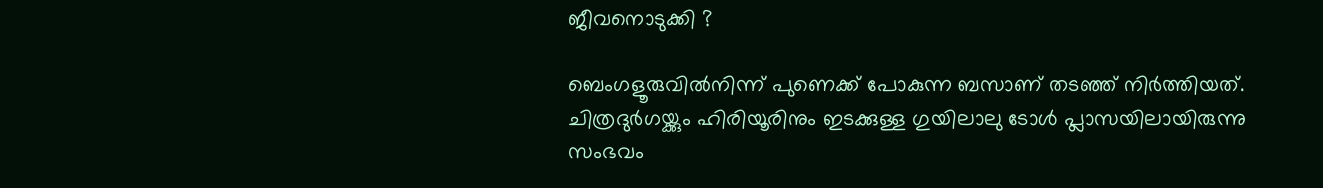ജീവനൊടുക്കി ?

ബെംഗളൂരുവിൽനിന്ന് പുണെക്ക് പോകുന്ന ബസാണ് തടഞ്ഞ് നിർത്തിയത്. ചിത്രദുർഗയ്ക്കും ഹിരിയൂരിനും ഇടക്കുള്ള ഗുയിലാലു ടോൾ പ്ലാസയിലായിരുന്നു സംഭവം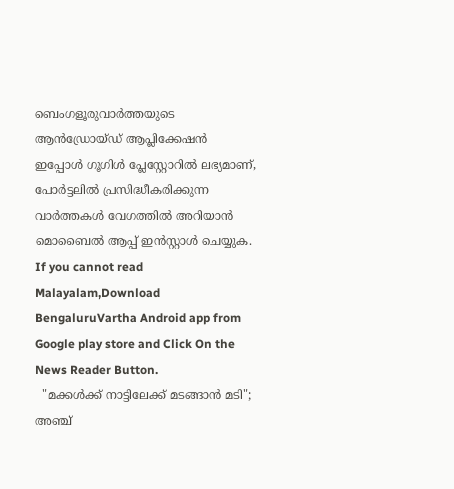ബെംഗളൂരുവാർത്തയുടെ ആൻഡ്രോയ്ഡ് ആപ്ലിക്കേഷൻ ഇപ്പോൾ ഗൂഗിൾ പ്ലേസ്റ്റോറിൽ ലഭ്യമാണ്, പോർട്ടലിൽ പ്രസിദ്ധീകരിക്കുന്ന വാർത്തകൾ വേഗത്തിൽ അറിയാൻ മൊബൈൽ ആപ്പ് ഇൻസ്റ്റാൾ ചെയ്യുക. If you cannot read Malayalam,Download BengaluruVartha Android app from Google play store and Click On the News Reader Button.
  "മക്കൾക്ക് നാട്ടിലേക്ക് മടങ്ങാൻ മടി"; അഞ്ച്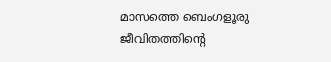മാസത്തെ ബെംഗളൂരു ജീവിതത്തിന്റെ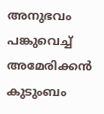അനുഭവം പങ്കുവെച്ച് അമേരിക്കൻ കുടുംബം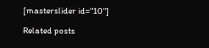[masterslider id="10"]

Related posts